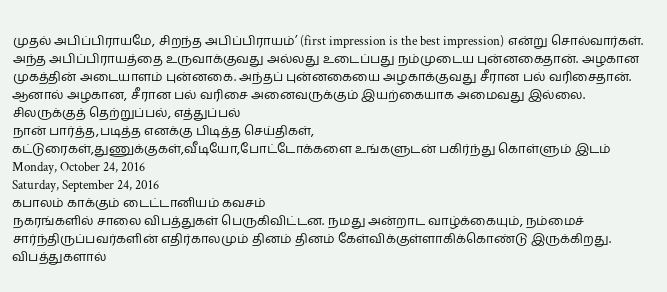முதல் அபிப்பிராயமே, சிறந்த அபிப்பிராயம்’ (first impression is the best impression) என்று சொல்வார்கள். அந்த அபிப்பிராயத்தை உருவாக்குவது அல்லது உடைப்பது நம்முடைய புன்னகைதான். அழகான முகத்தின் அடையாளம் புன்னகை. அந்தப் புன்னகையை அழகாக்குவது சீரான பல் வரிசைதான். ஆனால் அழகான, சீரான பல் வரிசை அனைவருக்கும் இயற்கையாக அமைவது இல்லை. சிலருக்குத் தெற்றுப்பல், எத்துப்பல்
நான் பார்த்த,படித்த எனக்கு பிடித்த செய்திகள், கட்டுரைகள்,துணுக்குகள்,வீடியோ,போட்டோக்களை உங்களுடன் பகிர்ந்து கொள்ளும் இடம்
Monday, October 24, 2016
Saturday, September 24, 2016
கபாலம் காக்கும் டைட்டானியம் கவசம்
நகரங்களில் சாலை விபத்துகள் பெருகிவிட்டன. நமது அன்றாட வாழ்க்கையும், நம்மைச் சார்ந்திருப்பவர்களின் எதிர்காலமும் தினம் தினம் கேள்விக்குள்ளாகிக்கொண்டு இருக்கிறது. விபத்துகளால்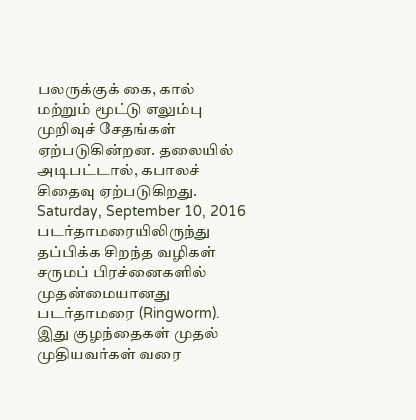பலருக்குக் கை, கால் மற்றும் மூட்டு எலும்பு முறிவுச் சேதங்கள் ஏற்படுகின்றன. தலையில் அடிபட்டால், கபாலச் சிதைவு ஏற்படுகிறது.
Saturday, September 10, 2016
படர்தாமரையிலிருந்து தப்பிக்க சிறந்த வழிகள்
சருமப் பிரச்னைகளில் முதன்மையானது படர்தாமரை (Ringworm). இது குழந்தைகள் முதல் முதியவர்கள் வரை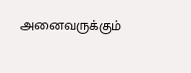அனைவருக்கும்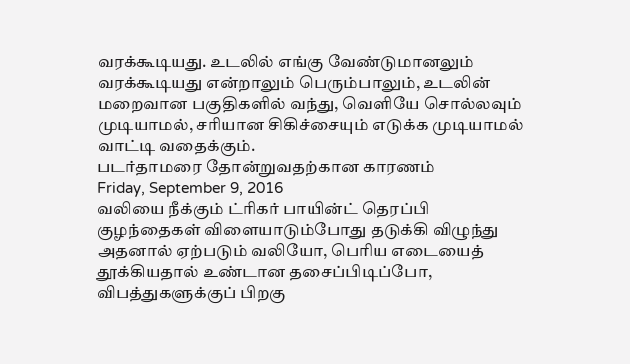வரக்கூடியது. உடலில் எங்கு வேண்டுமானலும் வரக்கூடியது என்றாலும் பெரும்பாலும், உடலின் மறைவான பகுதிகளில் வந்து, வெளியே சொல்லவும் முடியாமல், சரியான சிகிச்சையும் எடுக்க முடியாமல் வாட்டி வதைக்கும்.
படர்தாமரை தோன்றுவதற்கான காரணம்
Friday, September 9, 2016
வலியை நீக்கும் ட்ரிகர் பாயின்ட் தெரப்பி
குழந்தைகள் விளையாடும்போது தடுக்கி விழுந்து அதனால் ஏற்படும் வலியோ, பெரிய எடையைத் தூக்கியதால் உண்டான தசைப்பிடிப்போ, விபத்துகளுக்குப் பிறகு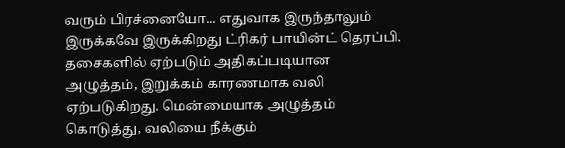வரும் பிரச்னையோ... எதுவாக இருந்தாலும் இருக்கவே இருக்கிறது ட்ரிகர் பாயின்ட் தெரப்பி. தசைகளில் ஏற்படும் அதிகப்படியான அழுத்தம், இறுக்கம் காரணமாக வலி ஏற்படுகிறது. மென்மையாக அழுத்தம் கொடுத்து, வலியை நீக்கும்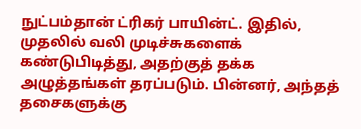நுட்பம்தான் ட்ரிகர் பாயின்ட். இதில், முதலில் வலி முடிச்சுகளைக் கண்டுபிடித்து, அதற்குத் தக்க அழுத்தங்கள் தரப்படும். பின்னர், அந்தத் தசைகளுக்கு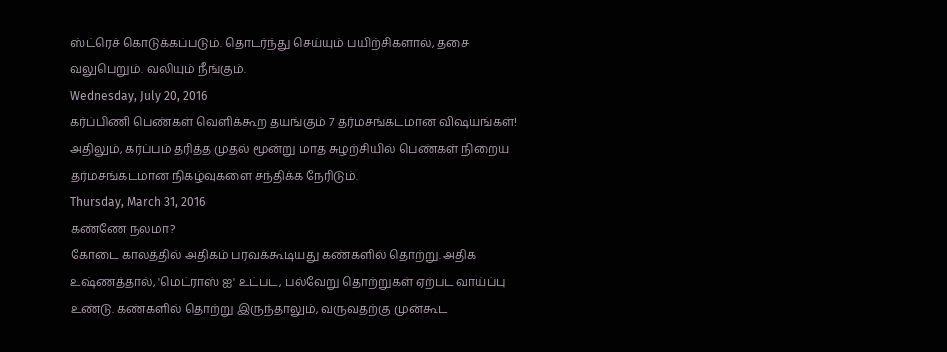ஸ்ட்ரெச் கொடுக்கப்படும். தொடர்ந்து செய்யும் பயிற்சிகளால், தசை வலுபெறும். வலியும் நீங்கும்.
Wednesday, July 20, 2016
கர்ப்பிணி பெண்கள் வெளிக்கூற தயங்கும் 7 தர்மசங்கடமான விஷயங்கள்!
அதிலும், கர்ப்பம் தரித்த முதல் மூன்று மாத சுழற்சியில் பெண்கள் நிறைய தர்மசங்கடமான நிகழ்வுகளை சந்திக்க நேரிடும்.
Thursday, March 31, 2016
கண்ணே நலமா?
கோடை காலத்தில் அதிகம் பரவக்கூடியது கண்களில் தொற்று. அதிக உஷ்ணத்தால், 'மெட்ராஸ் ஐ' உட்பட, பல்வேறு தொற்றுகள் ஏற்பட வாய்ப்பு உண்டு. கண்களில் தொற்று இருந்தாலும், வருவதற்கு முன்கூட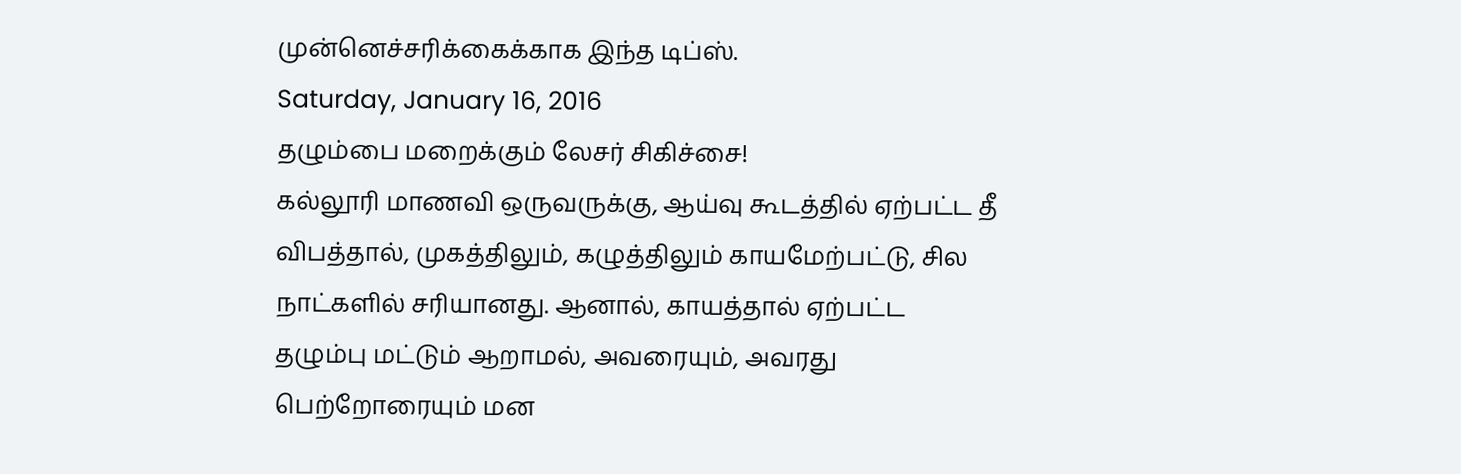முன்னெச்சரிக்கைக்காக இந்த டிப்ஸ்.
Saturday, January 16, 2016
தழும்பை மறைக்கும் லேசர் சிகிச்சை!
கல்லூரி மாணவி ஒருவருக்கு, ஆய்வு கூடத்தில் ஏற்பட்ட தீ விபத்தால், முகத்திலும், கழுத்திலும் காயமேற்பட்டு, சில நாட்களில் சரியானது. ஆனால், காயத்தால் ஏற்பட்ட தழும்பு மட்டும் ஆறாமல், அவரையும், அவரது பெற்றோரையும் மன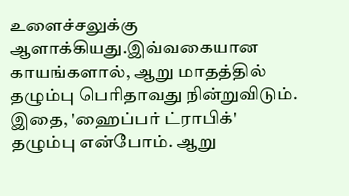உளைச்சலுக்கு ஆளாக்கியது.இவ்வகையான காயங்களால், ஆறு மாதத்தில் தழும்பு பெரிதாவது நின்றுவிடும். இதை, 'ஹைப்பர் ட்ராபிக்' தழும்பு என்போம். ஆறு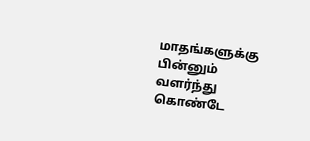மாதங்களுக்கு பின்னும் வளர்ந்து கொண்டே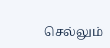செல்லும்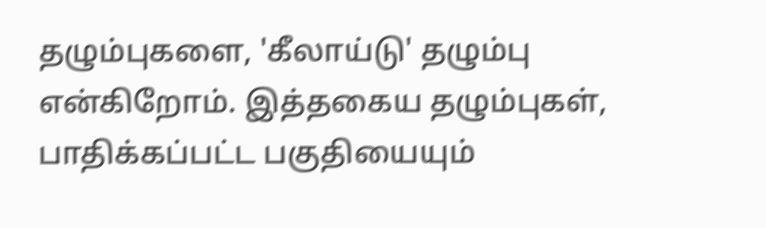தழும்புகளை, 'கீலாய்டு' தழும்பு என்கிறோம். இத்தகைய தழும்புகள், பாதிக்கப்பட்ட பகுதியையும்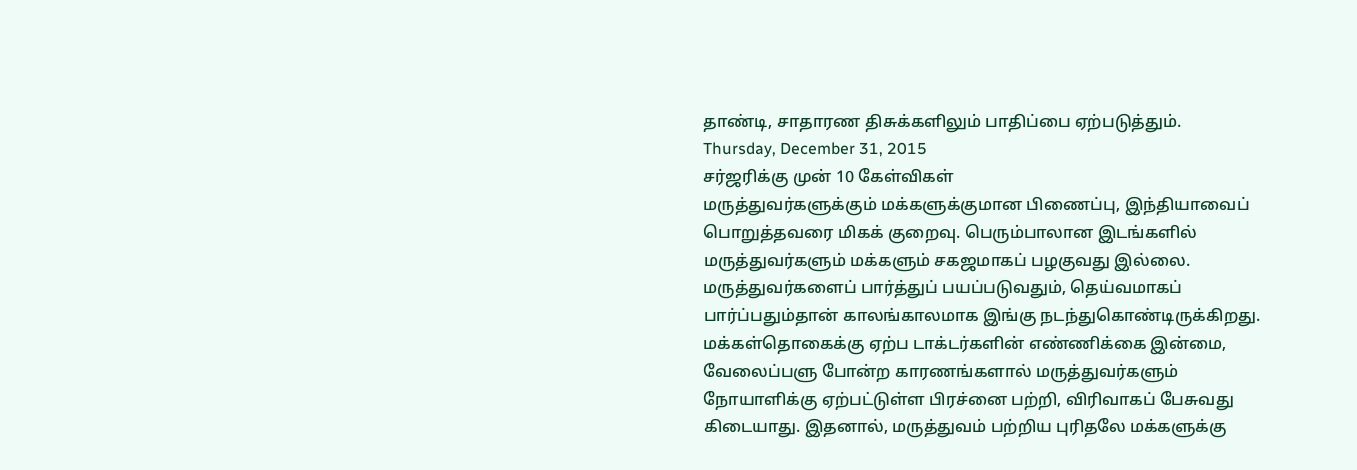தாண்டி, சாதாரண திசுக்களிலும் பாதிப்பை ஏற்படுத்தும்.
Thursday, December 31, 2015
சர்ஜரிக்கு முன் 10 கேள்விகள்
மருத்துவர்களுக்கும் மக்களுக்குமான பிணைப்பு, இந்தியாவைப் பொறுத்தவரை மிகக் குறைவு. பெரும்பாலான இடங்களில் மருத்துவர்களும் மக்களும் சகஜமாகப் பழகுவது இல்லை. மருத்துவர்களைப் பார்த்துப் பயப்படுவதும், தெய்வமாகப் பார்ப்பதும்தான் காலங்காலமாக இங்கு நடந்துகொண்டிருக்கிறது. மக்கள்தொகைக்கு ஏற்ப டாக்டர்களின் எண்ணிக்கை இன்மை, வேலைப்பளு போன்ற காரணங்களால் மருத்துவர்களும் நோயாளிக்கு ஏற்பட்டுள்ள பிரச்னை பற்றி, விரிவாகப் பேசுவது கிடையாது. இதனால், மருத்துவம் பற்றிய புரிதலே மக்களுக்கு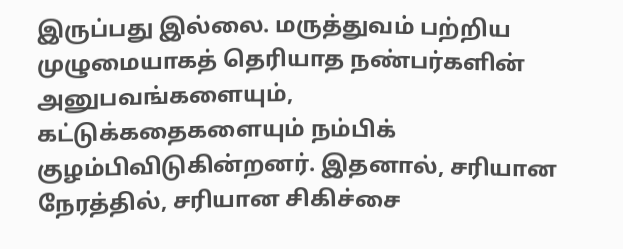இருப்பது இல்லை. மருத்துவம் பற்றிய முழுமையாகத் தெரியாத நண்பர்களின் அனுபவங்களையும், கட்டுக்கதைகளையும் நம்பிக் குழம்பிவிடுகின்றனர். இதனால், சரியான நேரத்தில், சரியான சிகிச்சை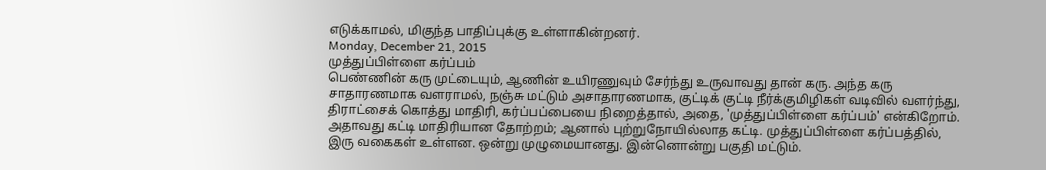எடுக்காமல், மிகுந்த பாதிப்புக்கு உள்ளாகின்றனர்.
Monday, December 21, 2015
முத்துப்பிள்ளை கர்ப்பம்
பெண்ணின் கரு முட்டையும், ஆணின் உயிரணுவும் சேர்ந்து உருவாவது தான் கரு. அந்த கரு சாதாரணமாக வளராமல், நஞ்சு மட்டும் அசாதாரணமாக, குட்டிக் குட்டி நீர்க்குமிழிகள் வடிவில் வளர்ந்து, திராட்சைக் கொத்து மாதிரி, கர்ப்பப்பையை நிறைத்தால், அதை, 'முத்துப்பிள்ளை கர்ப்பம்' என்கிறோம். அதாவது கட்டி மாதிரியான தோற்றம்; ஆனால் புற்றுநோயில்லாத கட்டி. முத்துப்பிள்ளை கர்ப்பத்தில், இரு வகைகள் உள்ளன. ஒன்று முழுமையானது. இன்னொன்று பகுதி மட்டும்.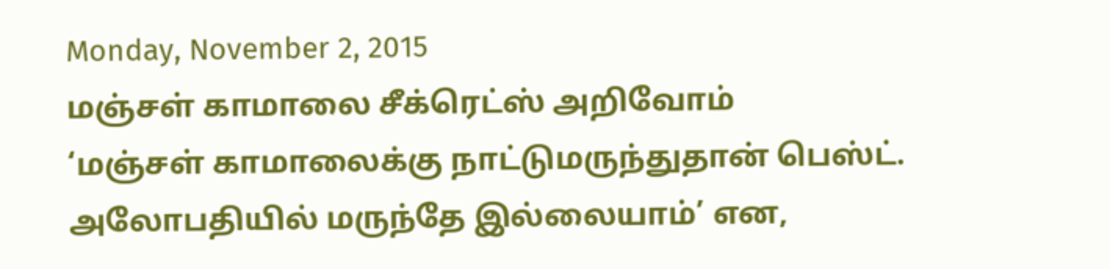Monday, November 2, 2015
மஞ்சள் காமாலை சீக்ரெட்ஸ் அறிவோம்
‘மஞ்சள் காமாலைக்கு நாட்டுமருந்துதான் பெஸ்ட். அலோபதியில் மருந்தே இல்லையாம்’ என,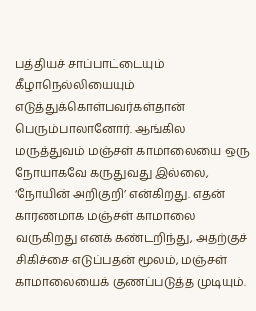பத்தியச் சாப்பாட்டையும் கீழாநெல்லியையும் எடுத்துக்கொள்பவர்கள்தான் பெரும்பாலானோர். ஆங்கில மருத்துவம் மஞ்சள் காமாலையை ஒரு நோயாகவே கருதுவது இல்லை, ‘நோயின் அறிகுறி’ என்கிறது. எதன் காரணமாக மஞ்சள் காமாலை வருகிறது எனக் கண்டறிந்து, அதற்குச் சிகிச்சை எடுப்பதன் மூலம், மஞ்சள் காமாலையைக் குணப்படுத்த முடியும்.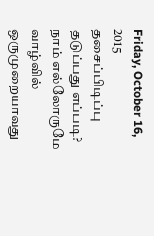Friday, October 16, 2015
தசைப்பிடிப்பு தடுப்பது எப்படி?
நாம் எல்லோருமே வாழ்வில் ஒருமுறையாவது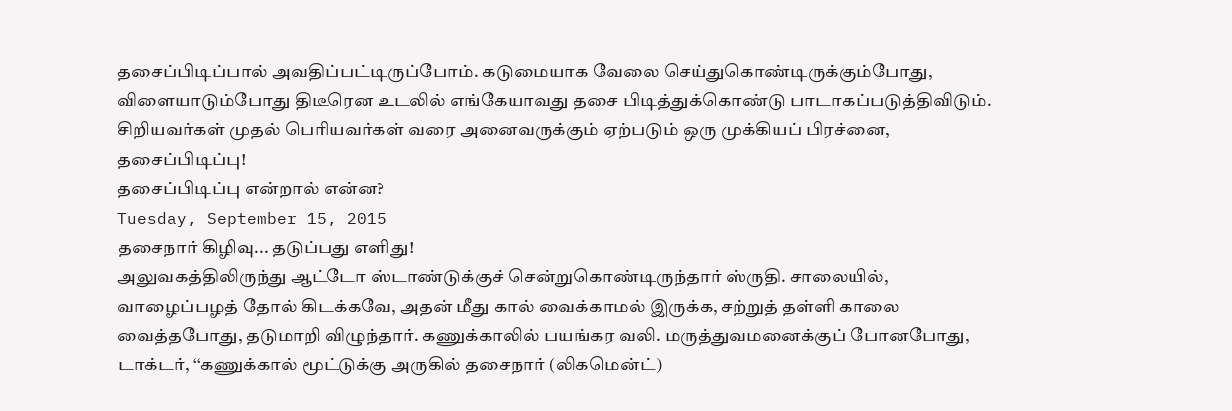தசைப்பிடிப்பால் அவதிப்பட்டிருப்போம். கடுமையாக வேலை செய்துகொண்டிருக்கும்போது, விளையாடும்போது திடீரென உடலில் எங்கேயாவது தசை பிடித்துக்கொண்டு பாடாகப்படுத்திவிடும். சிறியவர்கள் முதல் பெரியவர்கள் வரை அனைவருக்கும் ஏற்படும் ஒரு முக்கியப் பிரச்னை, தசைப்பிடிப்பு!
தசைப்பிடிப்பு என்றால் என்ன?
Tuesday, September 15, 2015
தசைநார் கிழிவு... தடுப்பது எளிது!
அலுவகத்திலிருந்து ஆட்டோ ஸ்டாண்டுக்குச் சென்றுகொண்டிருந்தார் ஸ்ருதி. சாலையில், வாழைப்பழத் தோல் கிடக்கவே, அதன் மீது கால் வைக்காமல் இருக்க, சற்றுத் தள்ளி காலை வைத்தபோது, தடுமாறி விழுந்தார். கணுக்காலில் பயங்கர வலி. மருத்துவமனைக்குப் போனபோது, டாக்டர், ‘‘கணுக்கால் மூட்டுக்கு அருகில் தசைநார் (லிகமென்ட்)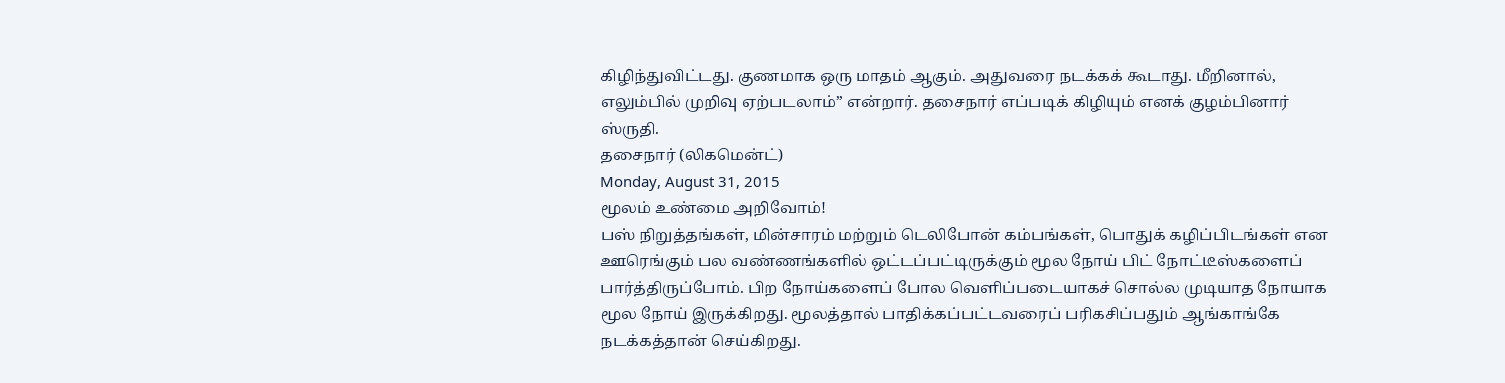கிழிந்துவிட்டது. குணமாக ஒரு மாதம் ஆகும். அதுவரை நடக்கக் கூடாது. மீறினால், எலும்பில் முறிவு ஏற்படலாம்” என்றார். தசைநார் எப்படிக் கிழியும் எனக் குழம்பினார் ஸ்ருதி.
தசைநார் (லிகமென்ட்)
Monday, August 31, 2015
மூலம் உண்மை அறிவோம்!
பஸ் நிறுத்தங்கள், மின்சாரம் மற்றும் டெலிபோன் கம்பங்கள், பொதுக் கழிப்பிடங்கள் என ஊரெங்கும் பல வண்ணங்களில் ஒட்டப்பட்டிருக்கும் மூல நோய் பிட் நோட்டீஸ்களைப் பார்த்திருப்போம். பிற நோய்களைப் போல வெளிப்படையாகச் சொல்ல முடியாத நோயாக மூல நோய் இருக்கிறது. மூலத்தால் பாதிக்கப்பட்டவரைப் பரிகசிப்பதும் ஆங்காங்கே நடக்கத்தான் செய்கிறது.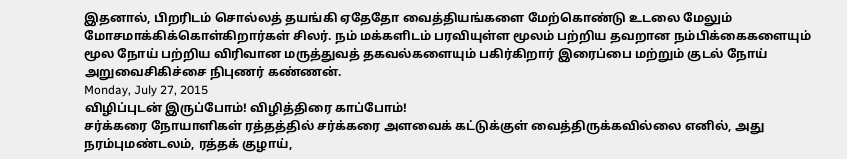இதனால், பிறரிடம் சொல்லத் தயங்கி ஏதேதோ வைத்தியங்களை மேற்கொண்டு உடலை மேலும் மோசமாக்கிக்கொள்கிறார்கள் சிலர். நம் மக்களிடம் பரவியுள்ள மூலம் பற்றிய தவறான நம்பிக்கைகளையும் மூல நோய் பற்றிய விரிவான மருத்துவத் தகவல்களையும் பகிர்கிறார் இரைப்பை மற்றும் குடல் நோய் அறுவைசிகிச்சை நிபுணர் கண்ணன்.
Monday, July 27, 2015
விழிப்புடன் இருப்போம்! விழித்திரை காப்போம்!
சர்க்கரை நோயாளிகள் ரத்தத்தில் சர்க்கரை அளவைக் கட்டுக்குள் வைத்திருக்கவில்லை எனில், அது நரம்புமண்டலம், ரத்தக் குழாய்,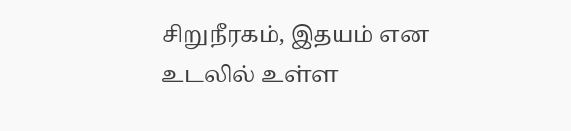சிறுநீரகம், இதயம் என உடலில் உள்ள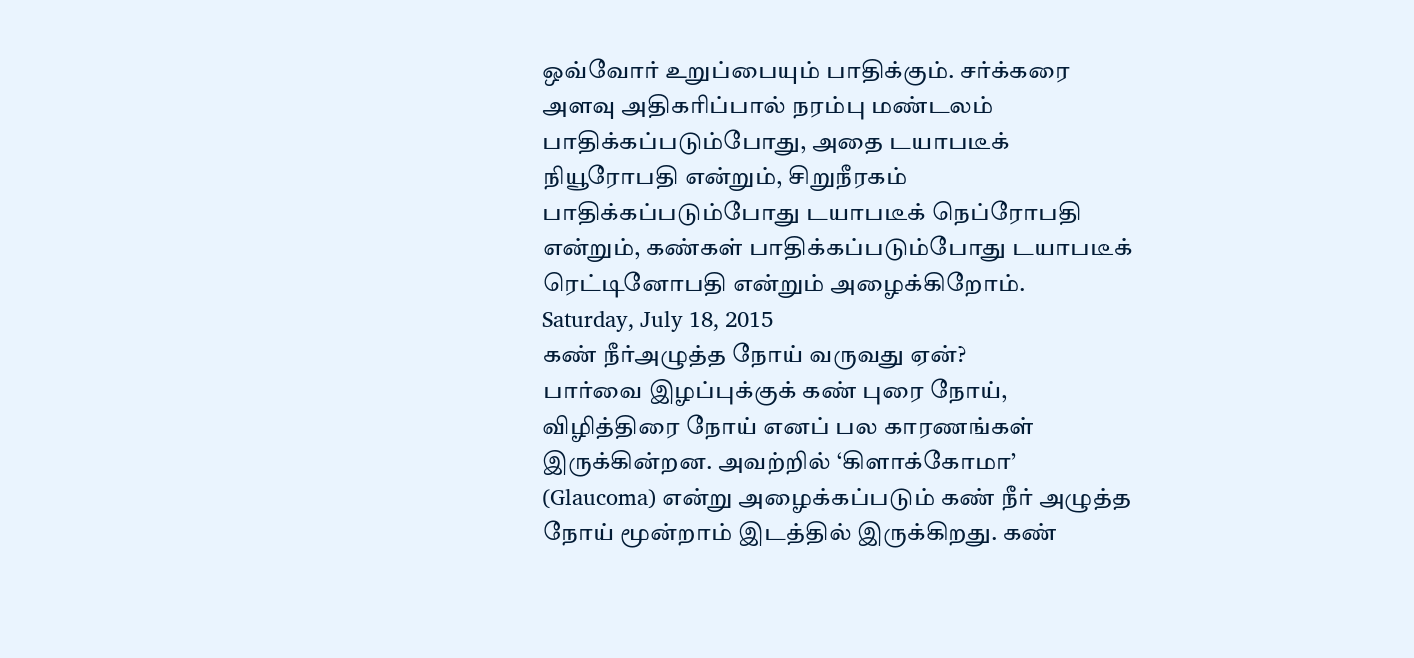ஒவ்வோர் உறுப்பையும் பாதிக்கும். சர்க்கரை அளவு அதிகரிப்பால் நரம்பு மண்டலம் பாதிக்கப்படும்போது, அதை டயாபடீக் நியூரோபதி என்றும், சிறுநீரகம் பாதிக்கப்படும்போது டயாபடீக் நெப்ரோபதி என்றும், கண்கள் பாதிக்கப்படும்போது டயாபடீக் ரெட்டினோபதி என்றும் அழைக்கிறோம்.
Saturday, July 18, 2015
கண் நீர்அழுத்த நோய் வருவது ஏன்?
பார்வை இழப்புக்குக் கண் புரை நோய், விழித்திரை நோய் எனப் பல காரணங்கள் இருக்கின்றன. அவற்றில் ‘கிளாக்கோமா’ (Glaucoma) என்று அழைக்கப்படும் கண் நீர் அழுத்த நோய் மூன்றாம் இடத்தில் இருக்கிறது. கண்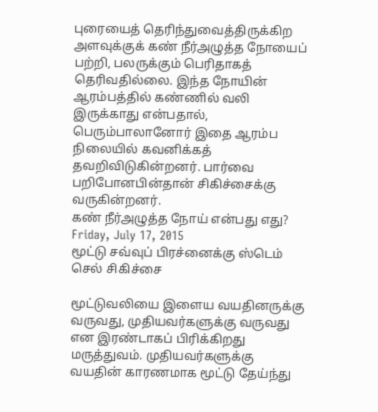புரையைத் தெரிந்துவைத்திருக்கிற அளவுக்குக் கண் நீர்அழுத்த நோயைப் பற்றி, பலருக்கும் பெரிதாகத் தெரிவதில்லை. இந்த நோயின் ஆரம்பத்தில் கண்ணில் வலி இருக்காது என்பதால், பெரும்பாலானோர் இதை ஆரம்ப நிலையில் கவனிக்கத் தவறிவிடுகின்றனர். பார்வை பறிபோனபின்தான் சிகிச்சைக்கு வருகின்றனர்.
கண் நீர்அழுத்த நோய் என்பது எது?
Friday, July 17, 2015
மூட்டு சவ்வுப் பிரச்னைக்கு ஸ்டெம் செல் சிகிச்சை

மூட்டுவலியை இளைய வயதினருக்கு வருவது, முதியவர்களுக்கு வருவது என இரண்டாகப் பிரிக்கிறது மருத்துவம். முதியவர்களுக்கு வயதின் காரணமாக மூட்டு தேய்ந்து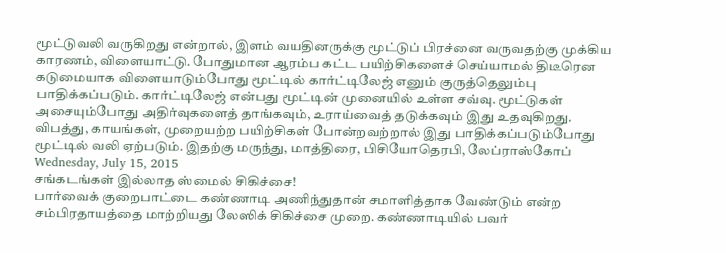மூட்டுவலி வருகிறது என்றால், இளம் வயதினருக்கு மூட்டுப் பிரச்னை வருவதற்கு முக்கிய காரணம், விளையாட்டு. போதுமான ஆரம்ப கட்ட பயிற்சிகளைச் செய்யாமல் திடீரென கடுமையாக விளையாடும்போது மூட்டில் கார்ட்டிலேஜ் எனும் குருத்தெலும்பு பாதிக்கப்படும். கார்ட்டிலேஜ் என்பது மூட்டின் முனையில் உள்ள சவ்வு. மூட்டுகள் அசையும்போது அதிர்வுகளைத் தாங்கவும், உராய்வைத் தடுக்கவும் இது உதவுகிறது. விபத்து, காயங்கள், முறையற்ற பயிற்சிகள் போன்றவற்றால் இது பாதிக்கப்படும்போது மூட்டில் வலி ஏற்படும். இதற்கு மருந்து, மாத்திரை, பிசியோதெரபி, லேப்ராஸ்கோப்
Wednesday, July 15, 2015
சங்கடங்கள் இல்லாத ஸ்மைல் சிகிச்சை!
பார்வைக் குறைபாட்டை கண்ணாடி அணிந்துதான் சமாளித்தாக வேண்டும் என்ற சம்பிரதாயத்தை மாற்றியது லேஸிக் சிகிச்சை முறை. கண்ணாடியில் பவர்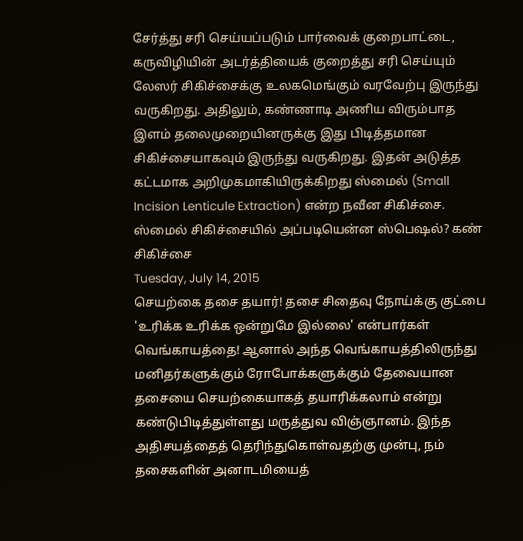சேர்த்து சரி செய்யப்படும் பார்வைக் குறைபாட்டை, கருவிழியின் அடர்த்தியைக் குறைத்து சரி செய்யும் லேஸர் சிகிச்சைக்கு உலகமெங்கும் வரவேற்பு இருந்து வருகிறது. அதிலும், கண்ணாடி அணிய விரும்பாத இளம் தலைமுறையினருக்கு இது பிடித்தமான சிகிச்சையாகவும் இருந்து வருகிறது. இதன் அடுத்த கட்டமாக அறிமுகமாகியிருக்கிறது ஸ்மைல் (Small Incision Lenticule Extraction) என்ற நவீன சிகிச்சை. ஸ்மைல் சிகிச்சையில் அப்படியென்ன ஸ்பெஷல்? கண் சிகிச்சை
Tuesday, July 14, 2015
செயற்கை தசை தயார்! தசை சிதைவு நோய்க்கு குட்பை
'உரிக்க உரிக்க ஒன்றுமே இல்லை' என்பார்கள் வெங்காயத்தை! ஆனால் அந்த வெங்காயத்திலிருந்து மனிதர்களுக்கும் ரோபோக்களுக்கும் தேவையான தசையை செயற்கையாகத் தயாரிக்கலாம் என்று கண்டுபிடித்துள்ளது மருத்துவ விஞ்ஞானம். இந்த அதிசயத்தைத் தெரிந்துகொள்வதற்கு முன்பு, நம் தசைகளின் அனாடமியைத்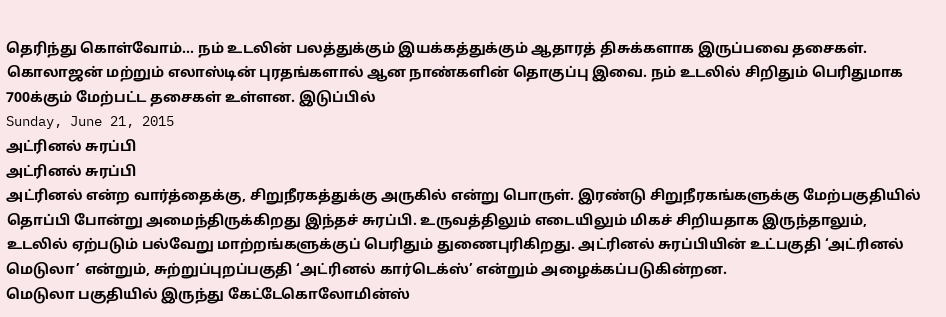தெரிந்து கொள்வோம்... நம் உடலின் பலத்துக்கும் இயக்கத்துக்கும் ஆதாரத் திசுக்களாக இருப்பவை தசைகள். கொலாஜன் மற்றும் எலாஸ்டின் புரதங்களால் ஆன நாண்களின் தொகுப்பு இவை. நம் உடலில் சிறிதும் பெரிதுமாக 700க்கும் மேற்பட்ட தசைகள் உள்ளன. இடுப்பில்
Sunday, June 21, 2015
அட்ரினல் சுரப்பி
அட்ரினல் சுரப்பி
அட்ரினல் என்ற வார்த்தைக்கு, சிறுநீரகத்துக்கு அருகில் என்று பொருள். இரண்டு சிறுநீரகங்களுக்கு மேற்பகுதியில் தொப்பி போன்று அமைந்திருக்கிறது இந்தச் சுரப்பி. உருவத்திலும் எடையிலும் மிகச் சிறியதாக இருந்தாலும், உடலில் ஏற்படும் பல்வேறு மாற்றங்களுக்குப் பெரிதும் துணைபுரிகிறது. அட்ரினல் சுரப்பியின் உட்பகுதி ‘அட்ரினல் மெடுலா’ என்றும், சுற்றுப்புறப்பகுதி ‘அட்ரினல் கார்டெக்ஸ்’ என்றும் அழைக்கப்படுகின்றன.
மெடுலா பகுதியில் இருந்து கேட்டேகொலோமின்ஸ்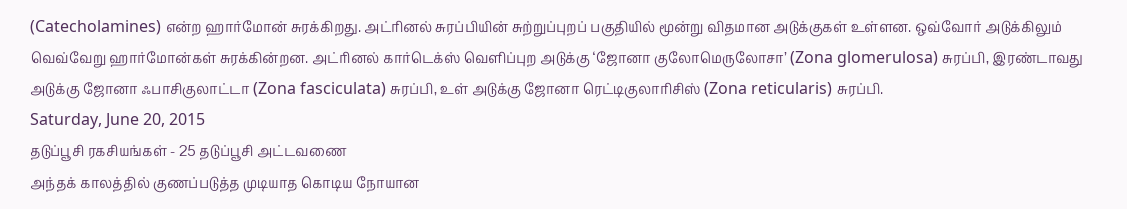(Catecholamines) என்ற ஹார்மோன் சுரக்கிறது. அட்ரினல் சுரப்பியின் சுற்றுப்புறப் பகுதியில் மூன்று விதமான அடுக்குகள் உள்ளன. ஒவ்வோர் அடுக்கிலும் வெவ்வேறு ஹார்மோன்கள் சுரக்கின்றன. அட்ரினல் கார்டெக்ஸ் வெளிப்புற அடுக்கு ‘ஜோனா குலோமெருலோசா’ (Zona glomerulosa) சுரப்பி, இரண்டாவது அடுக்கு ஜோனா ஃபாசிகுலாட்டா (Zona fasciculata) சுரப்பி, உள் அடுக்கு ஜோனா ரெட்டிகுலாரிசிஸ் (Zona reticularis) சுரப்பி.
Saturday, June 20, 2015
தடுப்பூசி ரகசியங்கள் - 25 தடுப்பூசி அட்டவணை
அந்தக் காலத்தில் குணப்படுத்த முடியாத கொடிய நோயான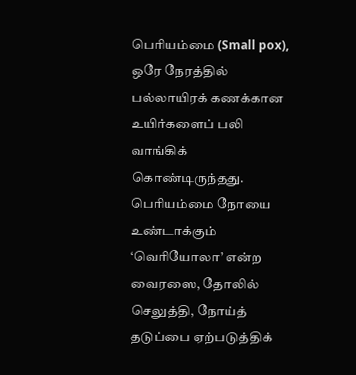பெரியம்மை (Small pox), ஒரே நேரத்தில் பல்லாயிரக் கணக்கான உயிர்களைப் பலி வாங்கிக் கொண்டிருந்தது. பெரியம்மை நோயை உண்டாக்கும் ‘வெரியோலா’ என்ற வைரஸை, தோலில் செலுத்தி, நோய்த் தடுப்பை ஏற்படுத்திக்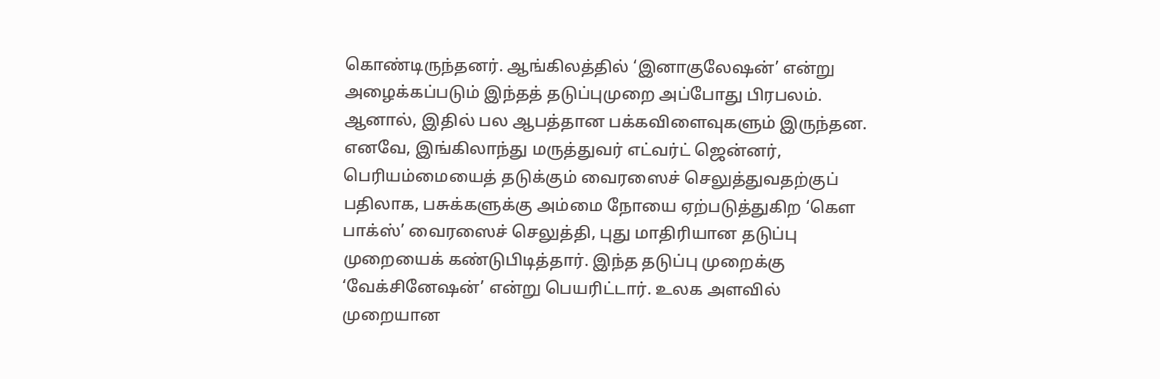கொண்டிருந்தனர். ஆங்கிலத்தில் ‘இனாகுலேஷன்’ என்று அழைக்கப்படும் இந்தத் தடுப்புமுறை அப்போது பிரபலம். ஆனால், இதில் பல ஆபத்தான பக்கவிளைவுகளும் இருந்தன. எனவே, இங்கிலாந்து மருத்துவர் எட்வர்ட் ஜென்னர், பெரியம்மையைத் தடுக்கும் வைரஸைச் செலுத்துவதற்குப் பதிலாக, பசுக்களுக்கு அம்மை நோயை ஏற்படுத்துகிற ‘கௌ பாக்ஸ்’ வைரஸைச் செலுத்தி, புது மாதிரியான தடுப்பு முறையைக் கண்டுபிடித்தார். இந்த தடுப்பு முறைக்கு ‘வேக்சினேஷன்’ என்று பெயரிட்டார். உலக அளவில் முறையான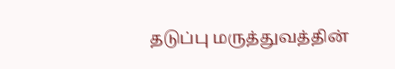தடுப்பு மருத்துவத்தின்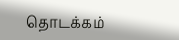தொடக்கம்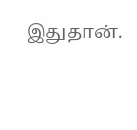இதுதான்.